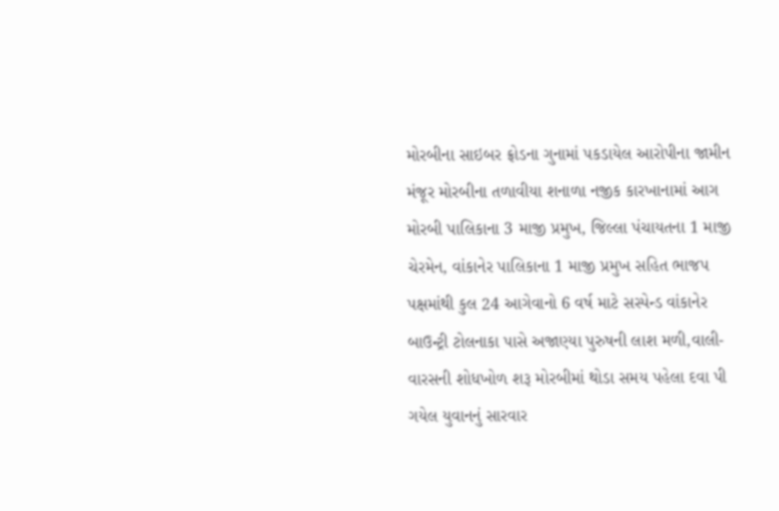મોરબીના સાઇબર ફ્રોડના ગુનામાં પકડાયેલ આરોપીના જામીન મંજૂર મોરબીના તળાવીયા શનાળા નજીક કારખાનામાં આગ મોરબી પાલિકાના 3 માજી પ્રમુખ, જિલ્લા પંચાયતના 1 માજી ચેરમેન, વાંકાનેર પાલિકાના 1 માજી પ્રમુખ સહિત ભાજપ પક્ષમાંથી કુલ 24 આગેવાનો 6 વર્ષ માટે સસ્પેન્ડ વાંકાનેર બાઉન્ટ્રી ટોલનાકા પાસે અજાણ્યા પુરુષની લાશ મળી,વાલી-વારસની શોધખોળ શરૂ મોરબીમાં થોડા સમય પહેલા દવા પી ગયેલ યુવાનનું સારવાર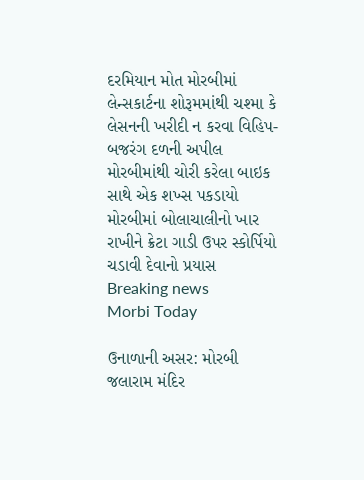દરમિયાન મોત મોરબીમાં લેન્સકાર્ટના શોરૂમમાંથી ચશ્મા કે લેસનની ખરીદી ન કરવા વિહિપ-બજરંગ દળની અપીલ મોરબીમાંથી ચોરી કરેલા બાઇક સાથે એક શખ્સ પકડાયો મોરબીમાં બોલાચાલીનો ખાર રાખીને ક્રેટા ગાડી ઉપર સ્કોર્પિયો ચડાવી દેવાનો પ્રયાસ
Breaking news
Morbi Today

ઉનાળાની અસર: મોરબી જલારામ મંદિર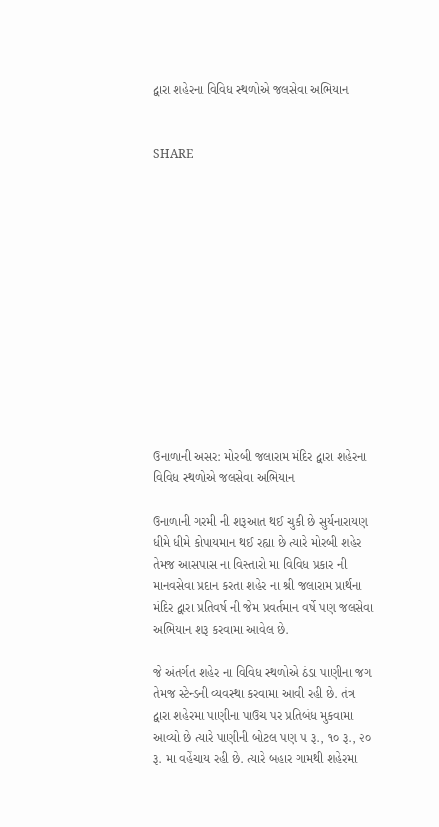દ્વારા શહેરના વિવિધ સ્થળોએ જલસેવા અભિયાન


SHARE













ઉનાળાની અસર: મોરબી જલારામ મંદિર દ્વારા શહેરના વિવિધ સ્થળોએ જલસેવા અભિયાન

ઉનાળાની ગરમી ની શરૂઆત થઈ ચુકી છે સુર્યનારાયણ ધીમે ધીમે કોપાયમાન થઈ રહ્યા છે ત્યારે મોરબી શહેર તેમજ આસપાસ ના વિસ્તારો મા વિવિધ પ્રકાર ની માનવસેવા પ્રદાન કરતા શહેર ના શ્રી જલારામ પ્રાર્થના મંદિર દ્વારા પ્રતિવર્ષ ની જેમ પ્રવર્તમાન વર્ષે પણ જલસેવા અભિયાન શરૂ કરવામા આવેલ છે.

જે અંતર્ગત શહેર ના વિવિધ સ્થળોએ ઠંડા પાણીના જગ તેમજ સ્ટેન્ડની વ્યવસ્થા કરવામા આવી રહી છે. તંત્ર દ્વારા શહેરમા પાણીના પાઉચ પર પ્રતિબંધ મુકવામા આવ્યો છે ત્યારે પાણીની બોટલ પણ ૫ રૂ., ૧૦ રૂ., ૨૦ રૂ. મા વહેંચાય રહી છે. ત્યારે બહાર ગામથી શહેરમા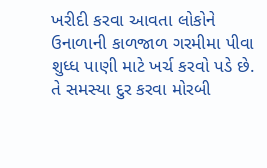ખરીદી કરવા આવતા લોકોને ઉનાળાની કાળજાળ ગરમીમા પીવા શુધ્ધ પાણી માટે ખર્ચ કરવો પડે છે. તે સમસ્યા દુર કરવા મોરબી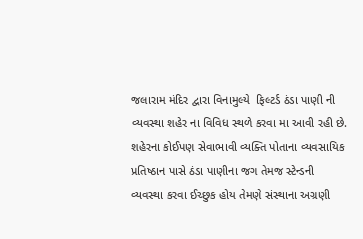જલારામ મંદિર દ્વારા વિનામુલ્યે  ફિલ્ટર્ડ ઠંડા પાણી ની વ્યવસ્થા શહેર ના વિવિધ સ્થળે કરવા મા આવી રહી છે. શહેરના કોઈપણ સેવાભાવી વ્યક્તિ પોતાના વ્યવસાયિક પ્રતિષ્ઠાન પાસે ઠંડા પાણીના જગ તેમજ સ્ટેન્ડની વ્યવસ્થા કરવા ઈચ્છુક હોય તેમણે સંસ્થાના અગ્રણી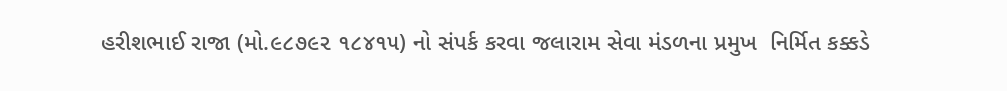હરીશભાઈ રાજા (મો.૯૮૭૯૨ ૧૮૪૧૫) નો સંપર્ક કરવા જલારામ સેવા મંડળના પ્રમુખ  નિર્મિત કક્કડે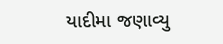યાદીમા જણાવ્યુ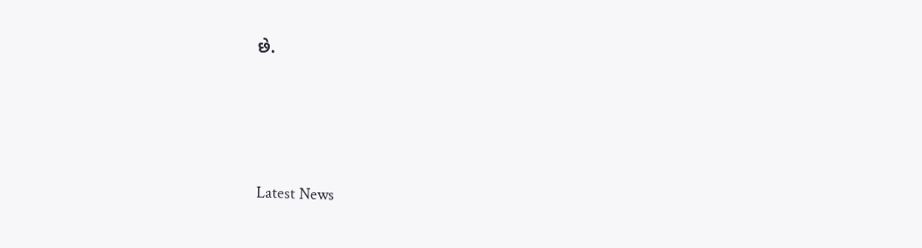છે.






Latest News